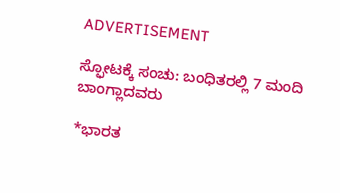ADVERTISEMENT

ಸ್ಫೋಟಕ್ಕೆ ಸಂಚು: ಬಂಧಿತರಲ್ಲಿ 7 ಮಂದಿ ಬಾಂಗ್ಲಾದವರು

*ಭಾರತ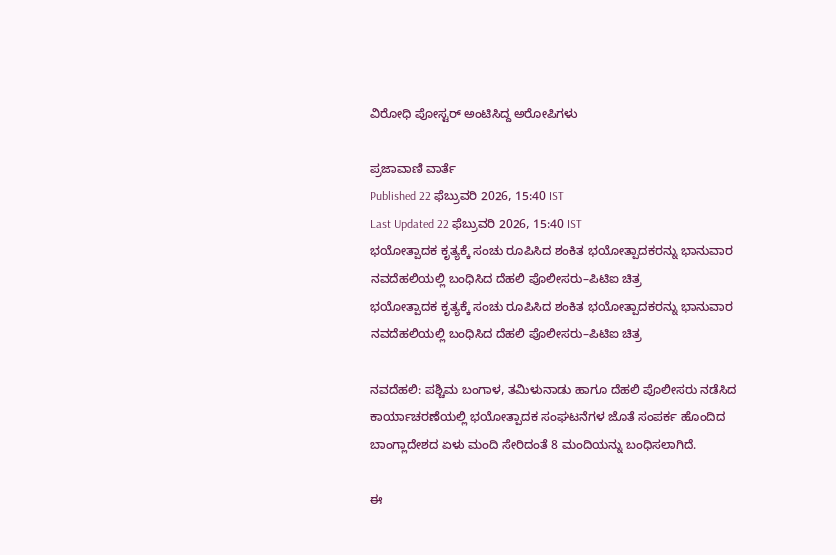ವಿರೋಧಿ ಪೋಸ್ಟರ್‌ ಅಂಟಿಸಿದ್ದ ಅರೋಪಿಗಳು

ಪ್ರಜಾವಾಣಿ ವಾರ್ತೆ
Published 22 ಫೆಬ್ರುವರಿ 2026, 15:40 IST
Last Updated 22 ಫೆಬ್ರುವರಿ 2026, 15:40 IST
ಭಯೋತ್ಪಾದಕ ಕೃತ್ಯಕ್ಕೆ ಸಂಚು ರೂಪಿಸಿದ ಶಂಕಿತ ಭಯೋತ್ಪಾದಕರನ್ನು ಭಾನುವಾರ ನವದೆಹಲಿಯಲ್ಲಿ ಬಂಧಿಸಿದ ದೆಹಲಿ ಪೊಲೀಸರು–ಪಿಟಿಐ ಚಿತ್ರ
ಭಯೋತ್ಪಾದಕ ಕೃತ್ಯಕ್ಕೆ ಸಂಚು ರೂಪಿಸಿದ ಶಂಕಿತ ಭಯೋತ್ಪಾದಕರನ್ನು ಭಾನುವಾರ ನವದೆಹಲಿಯಲ್ಲಿ ಬಂಧಿಸಿದ ದೆಹಲಿ ಪೊಲೀಸರು–ಪಿಟಿಐ ಚಿತ್ರ

ನವದೆಹಲಿ: ಪಶ್ಚಿಮ ಬಂಗಾಳ, ತಮಿಳುನಾಡು ಹಾಗೂ ದೆಹಲಿ ಪೊಲೀಸರು ನಡೆಸಿದ ಕಾರ್ಯಾಚರಣೆಯಲ್ಲಿ ಭಯೋತ್ಪಾದಕ ಸಂಘಟನೆಗಳ ಜೊತೆ ಸಂಪರ್ಕ ಹೊಂದಿದ ಬಾಂಗ್ಲಾದೇಶದ ಏಳು ಮಂದಿ ಸೇರಿದಂತೆ 8 ಮಂದಿಯನ್ನು ಬಂಧಿಸಲಾಗಿದೆ.

ಈ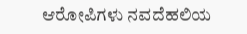ಆರೋಪಿಗಳು ನವದೆಹಲಿಯ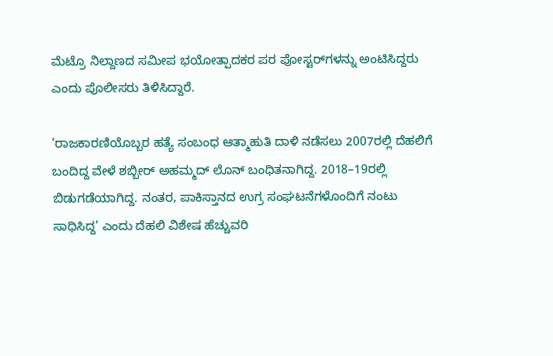ಮೆಟ್ರೊ ನಿಲ್ದಾಣದ ಸಮೀಪ ಭಯೋತ್ಪಾದಕರ ಪರ ಪೋಸ್ಟರ್‌ಗಳನ್ನು ಅಂಟಿಸಿದ್ದರು ಎಂದು ಪೊಲೀಸರು ತಿಳಿಸಿದ್ದಾರೆ.

‘ರಾಜಕಾರಣಿಯೊಬ್ಬರ ಹತ್ಯೆ ಸಂಬಂಧ ಆತ್ಮಾಹುತಿ ದಾಳಿ ನಡೆಸಲು 2007ರಲ್ಲಿ ದೆಹಲಿಗೆ ಬಂದಿದ್ದ ವೇಳೆ ಶಬ್ಬೀರ್‌ ಅಹಮ್ಮದ್‌ ಲೊನ್‌ ಬಂಧಿತನಾಗಿದ್ದ. 2018–19ರಲ್ಲಿ ಬಿಡುಗಡೆಯಾಗಿದ್ದ. ನಂತರ, ಪಾಕಿಸ್ತಾನದ ಉಗ್ರ ಸಂಘಟನೆಗಳೊಂದಿಗೆ ನಂಟು ಸಾಧಿಸಿದ್ದ’ ಎಂದು ದೆಹಲಿ ವಿಶೇಷ ಹೆಚ್ಚುವರಿ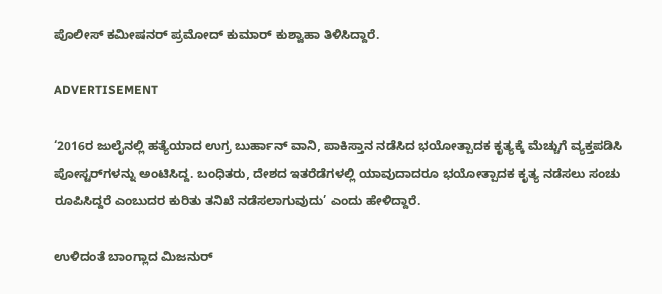ಪೊಲೀಸ್‌ ಕಮೀಷನರ್‌ ಪ್ರಮೋದ್‌ ಕುಮಾರ್ ಕುಶ್ವಾಹಾ ತಿಳಿಸಿದ್ದಾರೆ.

ADVERTISEMENT

‘2016ರ ಜುಲೈನಲ್ಲಿ ಹತ್ಯೆಯಾದ ಉಗ್ರ ಬುರ್ಹಾನ್‌ ವಾನಿ, ಪಾಕಿಸ್ತಾನ ನಡೆಸಿದ ಭಯೋತ್ಪಾದಕ ಕೃತ್ಯಕ್ಕೆ ಮೆಚ್ಚುಗೆ ವ್ಯಕ್ತಪಡಿಸಿ ಪೋಸ್ಟರ್‌ಗಳನ್ನು ಅಂಟಿಸಿದ್ದ. ಬಂಧಿತರು, ದೇಶದ ಇತರೆಡೆಗಳಲ್ಲಿ ಯಾವುದಾದರೂ ಭಯೋತ್ಪಾದಕ ಕೃತ್ಯ ನಡೆಸಲು ಸಂಚು ರೂಪಿಸಿದ್ದರೆ ಎಂಬುದರ ಕುರಿತು ತನಿಖೆ ನಡೆಸಲಾಗುವುದು’ ಎಂದು ಹೇಳಿದ್ದಾರೆ.

ಉಳಿದಂತೆ ಬಾಂಗ್ಲಾದ ಮಿಜನುರ್‌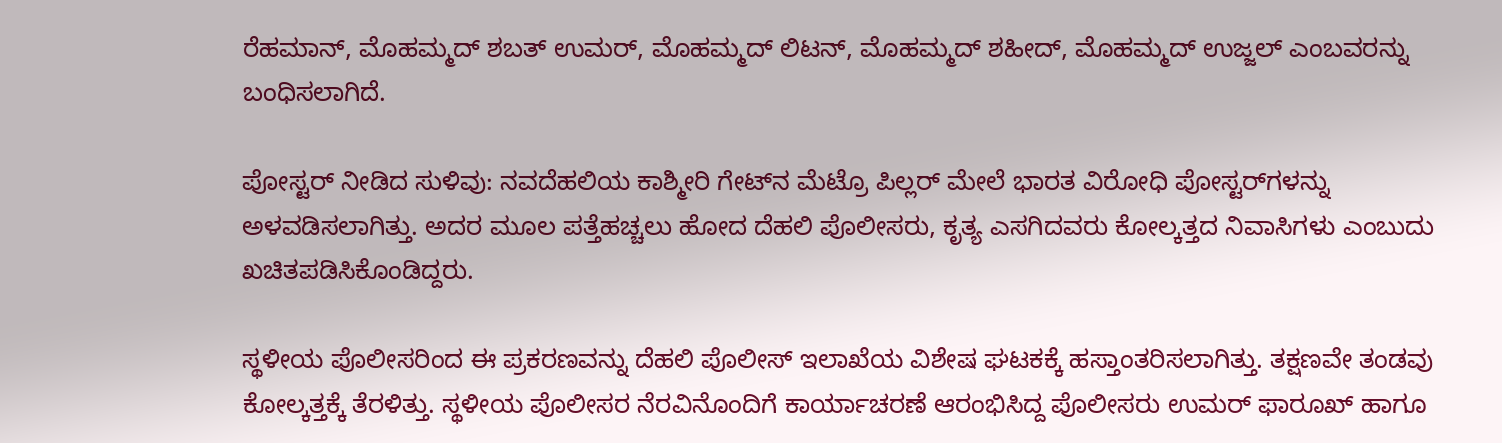ರೆಹಮಾನ್‌, ಮೊಹಮ್ಮದ್‌ ಶಬತ್‌ ಉಮರ್‌, ಮೊಹಮ್ಮದ್‌ ಲಿಟನ್‌, ಮೊಹಮ್ಮದ್‌ ಶಹೀದ್‌, ಮೊಹಮ್ಮದ್‌ ಉಜ್ಜಲ್ ಎಂಬವರನ್ನು ಬಂಧಿಸಲಾಗಿದೆ.

ಪೋಸ್ಟರ್‌ ನೀಡಿದ ಸುಳಿವು: ನವದೆಹಲಿಯ ಕಾಶ್ಮೀರಿ ಗೇಟ್‌ನ ಮೆಟ್ರೊ ಪಿಲ್ಲರ್‌ ಮೇಲೆ ಭಾರತ ವಿರೋಧಿ ಪೋಸ್ಟರ್‌ಗಳನ್ನು ಅಳವಡಿಸಲಾಗಿತ್ತು. ಅದರ ಮೂಲ ಪತ್ತೆಹಚ್ಚಲು ಹೋದ ದೆಹಲಿ ಪೊಲೀಸರು, ಕೃತ್ಯ ಎಸಗಿದವರು ಕೋಲ್ಕತ್ತದ ನಿವಾಸಿಗಳು ಎಂಬುದು ಖಚಿತಪಡಿಸಿಕೊಂಡಿದ್ದರು.

ಸ್ಥಳೀಯ ಪೊಲೀಸರಿಂದ ಈ ಪ್ರಕರಣವನ್ನು ದೆಹಲಿ ಪೊಲೀಸ್‌ ಇಲಾಖೆಯ ವಿಶೇಷ ಘಟಕಕ್ಕೆ ಹಸ್ತಾಂತರಿಸಲಾಗಿತ್ತು. ತಕ್ಷಣವೇ ತಂಡವು ಕೋಲ್ಕತ್ತಕ್ಕೆ ತೆರಳಿತ್ತು. ಸ್ಥಳೀಯ ಪೊಲೀಸರ ನೆರವಿನೊಂದಿಗೆ ಕಾರ್ಯಾಚರಣೆ ಆರಂಭಿಸಿದ್ದ ಪೊಲೀಸರು ಉಮರ್‌ ಫಾರೂಖ್‌ ಹಾಗೂ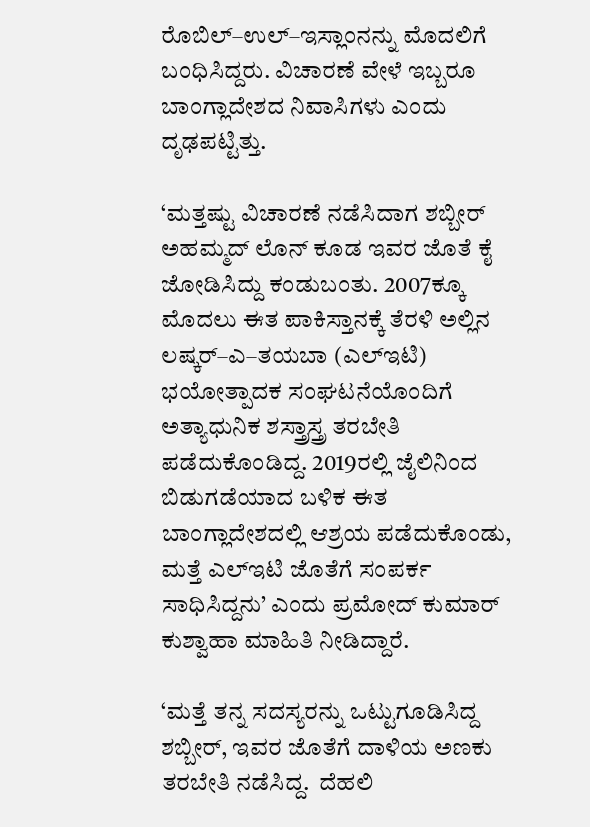ರೊಬಿಲ್‌–ಉಲ್‌–ಇಸ್ಲಾಂನನ್ನು ಮೊದಲಿಗೆ ಬಂಧಿಸಿದ್ದರು. ವಿಚಾರಣೆ ವೇಳೆ ಇಬ್ಬರೂ ಬಾಂಗ್ಲಾದೇಶದ ನಿವಾಸಿಗಳು ಎಂದು ದೃಢಪಟ್ಟಿತ್ತು.

‘ಮತ್ತಷ್ಟು ವಿಚಾರಣೆ ನಡೆಸಿದಾಗ ಶಬ್ಬೀರ್‌ ಅಹಮ್ಮದ್‌ ಲೊನ್‌ ಕೂಡ ಇವರ ಜೊತೆ ಕೈ ಜೋಡಿಸಿದ್ದು ಕಂಡುಬಂತು. 2007ಕ್ಕೂ ಮೊದಲು ಈತ ಪಾಕಿಸ್ತಾನಕ್ಕೆ ತೆರಳಿ ಅಲ್ಲಿನ ಲಷ್ಕರ್‌–ಎ–ತಯಬಾ (ಎಲ್‌ಇಟಿ) ಭಯೋತ್ಪಾದಕ ಸಂಘಟನೆಯೊಂದಿಗೆ ಅತ್ಯಾಧುನಿಕ ಶಸ್ತ್ರಾಸ್ತ್ರ ತರಬೇತಿ ಪಡೆದುಕೊಂಡಿದ್ದ. 2019ರಲ್ಲಿ ಜೈಲಿನಿಂದ ಬಿಡುಗಡೆಯಾದ ಬಳಿಕ ಈತ ಬಾಂಗ್ಲಾದೇಶದಲ್ಲಿ ಆಶ್ರಯ ಪಡೆದುಕೊಂಡು, ಮತ್ತೆ ಎಲ್‌ಇಟಿ ಜೊತೆಗೆ ಸಂಪರ್ಕ ಸಾಧಿಸಿದ್ದನು’ ಎಂದು ಪ್ರಮೋದ್‌ ಕುಮಾರ್ ಕುಶ್ವಾಹಾ ಮಾಹಿತಿ ನೀಡಿದ್ದಾರೆ.

‘ಮತ್ತೆ ತನ್ನ ಸದಸ್ಯರನ್ನು ಒಟ್ಟುಗೂಡಿಸಿದ್ದ ಶಬ್ಬೀರ್‌, ಇವರ ಜೊತೆಗೆ ದಾಳಿಯ ಅಣಕು ತರಬೇತಿ ನಡೆಸಿದ್ದ.  ದೆಹಲಿ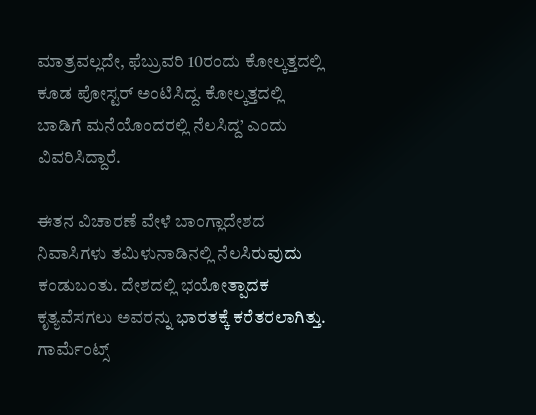ಮಾತ್ರವಲ್ಲದೇ, ಫೆಬ್ರುವರಿ 10ರಂದು ಕೋಲ್ಕತ್ತದಲ್ಲಿ ಕೂಡ ಪೋಸ್ಟರ್‌ ಅಂಟಿಸಿದ್ದ. ಕೋಲ್ಕತ್ತದಲ್ಲಿ ಬಾಡಿಗೆ ಮನೆಯೊಂದರಲ್ಲಿ ನೆಲಸಿದ್ದ’ ಎಂದು ವಿವರಿಸಿದ್ದಾರೆ.

ಈತನ ವಿಚಾರಣೆ ವೇಳೆ ಬಾಂಗ್ಲಾದೇಶದ ನಿವಾಸಿಗಳು ತಮಿಳುನಾಡಿನಲ್ಲಿ ನೆಲಸಿರುವುದು ಕಂಡುಬಂತು. ದೇಶದಲ್ಲಿ ಭಯೋತ್ಪಾದಕ ಕೃತ್ಯವೆಸಗಲು ಅವರನ್ನು ಭಾರತಕ್ಕೆ ಕರೆತರಲಾಗಿತ್ತು.  ಗಾರ್ಮೆಂಟ್ಸ್‌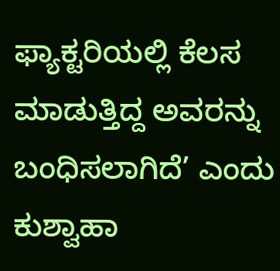ಫ್ಯಾಕ್ಟರಿಯಲ್ಲಿ ಕೆಲಸ ಮಾಡುತ್ತಿದ್ದ ಅವರನ್ನು ಬಂಧಿಸಲಾಗಿದೆ’ ಎಂದು ಕುಶ್ವಾಹಾ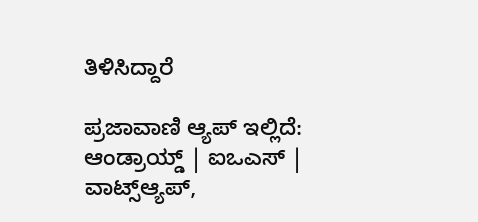ತಿಳಿಸಿದ್ದಾರೆ

ಪ್ರಜಾವಾಣಿ ಆ್ಯಪ್ ಇಲ್ಲಿದೆ: ಆಂಡ್ರಾಯ್ಡ್ | ಐಒಎಸ್ | ವಾಟ್ಸ್ಆ್ಯಪ್,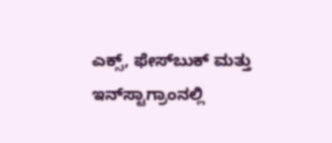ಎಕ್ಸ್, ಫೇಸ್‌ಬುಕ್ ಮತ್ತು ಇನ್‌ಸ್ಟಾಗ್ರಾಂನಲ್ಲಿ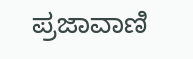ಪ್ರಜಾವಾಣಿ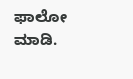ಫಾಲೋ ಮಾಡಿ.